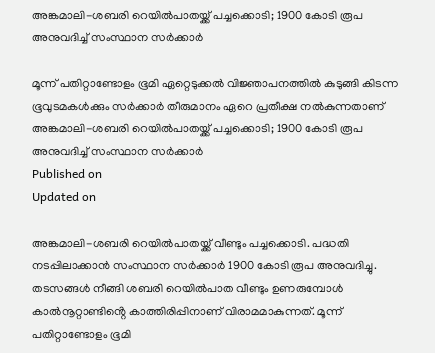അങ്കമാലി-ശബരി റെയിൽപാതയ്ക്ക് പച്ചക്കൊടി; 1900 കോടി രൂപ അനുവദിച്ച് സംസ്ഥാന സർക്കാർ

മൂന്ന് പതിറ്റാണ്ടോളം ഭൂമി ഏറ്റെടുക്കൽ വിജ്ഞാപനത്തിൽ കുടുങ്ങി കിടന്ന ഭൂവുടമകൾക്കും സർക്കാർ തീരുമാനം ഏറെ പ്രതീക്ഷ നൽകുന്നതാണ്
അങ്കമാലി-ശബരി റെയിൽപാതയ്ക്ക് പച്ചക്കൊടി; 1900 കോടി രൂപ അനുവദിച്ച് സംസ്ഥാന സർക്കാർ
Published on
Updated on

അങ്കമാലി-ശബരി റെയിൽപാതയ്ക്ക് വീണ്ടും പച്ചക്കൊടി. പദ്ധതി നടപ്പിലാക്കാൻ സംസ്ഥാന സർക്കാർ 1900 കോടി രൂപ അനുവദിച്ചു. തടസങ്ങൾ നീങ്ങി ശബരി റെയിൽപാത വീണ്ടും ഉണരുമ്പോൾ കാൽനൂറ്റാണ്ടിൻ്റെ കാത്തിരിപ്പിനാണ് വിരാമമാകുന്നത്. മൂന്ന് പതിറ്റാണ്ടോളം ഭൂമി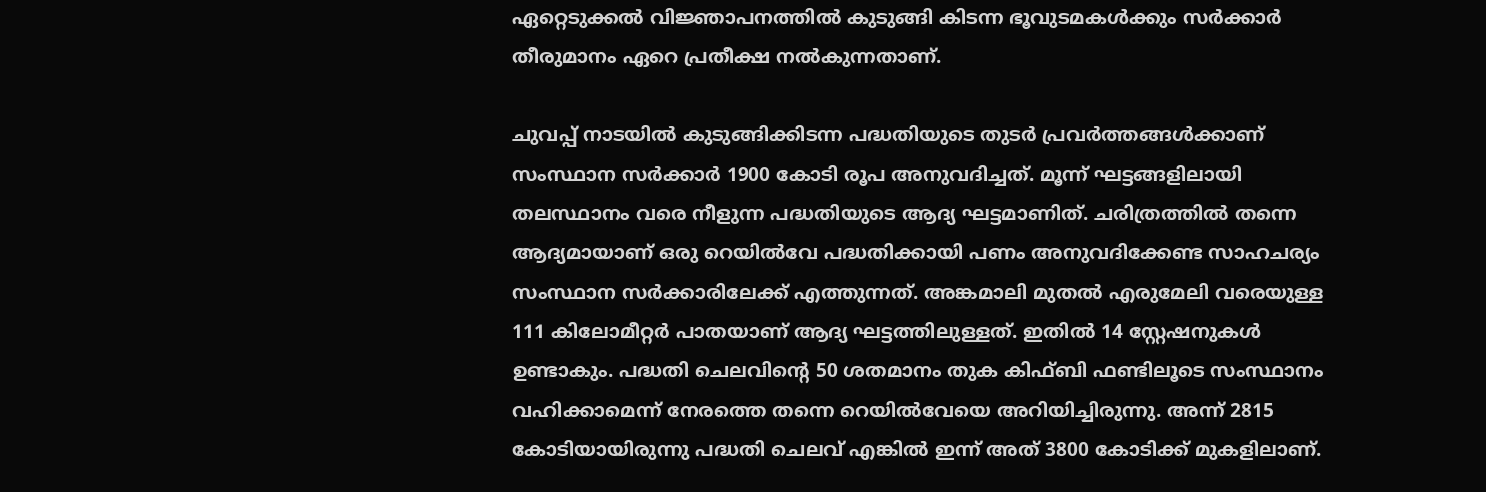ഏറ്റെടുക്കൽ വിജ്ഞാപനത്തിൽ കുടുങ്ങി കിടന്ന ഭൂവുടമകൾക്കും സർക്കാർ തീരുമാനം ഏറെ പ്രതീക്ഷ നൽകുന്നതാണ്.

ചുവപ്പ് നാടയിൽ കുടുങ്ങിക്കിടന്ന പദ്ധതിയുടെ തുടർ പ്രവർത്തങ്ങൾക്കാണ് സംസ്ഥാന സർക്കാർ 1900 കോടി രൂപ അനുവദിച്ചത്. മൂന്ന് ഘട്ടങ്ങളിലായി തലസ്ഥാനം വരെ നീളുന്ന പദ്ധതിയുടെ ആദ്യ ഘട്ടമാണിത്. ചരിത്രത്തിൽ തന്നെ ആദ്യമായാണ് ഒരു റെയിൽവേ പദ്ധതിക്കായി പണം അനുവദിക്കേണ്ട സാഹചര്യം സംസ്ഥാന സർക്കാരിലേക്ക് എത്തുന്നത്. അങ്കമാലി മുതൽ എരുമേലി വരെയുള്ള 111 കിലോമീറ്റർ പാതയാണ് ആദ്യ ഘട്ടത്തിലുള്ളത്. ഇതിൽ 14 സ്റ്റേഷനുകൾ ഉണ്ടാകും. പദ്ധതി ചെലവിൻ്റെ 50 ശതമാനം തുക കിഫ്ബി ഫണ്ടിലൂടെ സംസ്ഥാനം വഹിക്കാമെന്ന് നേരത്തെ തന്നെ റെയിൽവേയെ അറിയിച്ചിരുന്നു. അന്ന് 2815 കോടിയായിരുന്നു പദ്ധതി ചെലവ് എങ്കിൽ ഇന്ന് അത് 3800 കോടിക്ക് മുകളിലാണ്.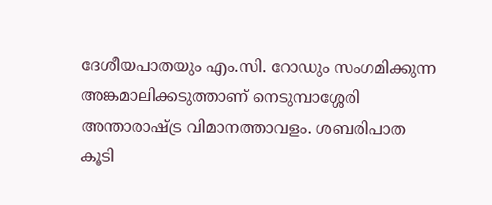ദേശീയപാതയും എം.സി. റോഡും സംഗമിക്കുന്ന അങ്കമാലിക്കടുത്താണ് നെടുമ്പാശ്ശേരി അന്താരാഷ്ട്ര വിമാനത്താവളം. ശബരിപാത കൂടി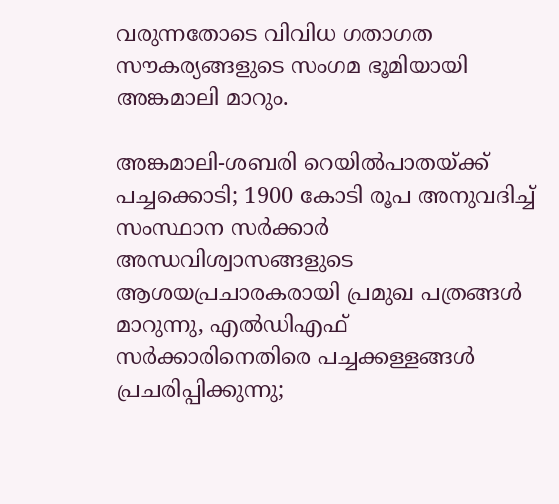വരുന്നതോടെ വിവിധ ഗതാഗത സൗകര്യങ്ങളുടെ സംഗമ ഭൂമിയായി അങ്കമാലി മാറും.

അങ്കമാലി-ശബരി റെയിൽപാതയ്ക്ക് പച്ചക്കൊടി; 1900 കോടി രൂപ അനുവദിച്ച് സംസ്ഥാന സർക്കാർ
അന്ധവിശ്വാസങ്ങളുടെ ആശയപ്രചാരകരായി പ്രമുഖ പത്രങ്ങൾ മാറുന്നു, എൽഡിഎഫ് സർക്കാരിനെതിരെ പച്ചക്കള്ളങ്ങൾ പ്രചരിപ്പിക്കുന്നു;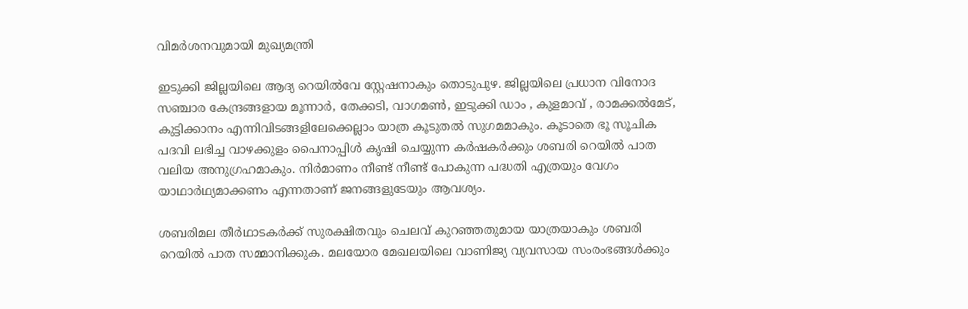വിമർശനവുമായി മുഖ്യമന്ത്രി

ഇടുക്കി ജില്ലയിലെ ആദ്യ റെയിൽവേ സ്റ്റേഷനാകും തൊടുപുഴ. ജില്ലയിലെ പ്രധാന വിനോദ സഞ്ചാര കേന്ദ്രങ്ങളായ മൂന്നാർ, തേക്കടി, വാഗമൺ, ഇടുക്കി ഡാം , കുളമാവ് , രാമക്കൽമേട്, കുട്ടിക്കാനം എന്നിവിടങ്ങളിലേക്കെല്ലാം യാത്ര കൂടുതൽ സുഗമമാകും. കൂടാതെ ഭൂ സൂചിക പദവി ലഭിച്ച വാഴക്കുളം പൈനാപ്പിൾ കൃഷി ചെയ്യുന്ന കർഷകർക്കും ശബരി റെയിൽ പാത വലിയ അനുഗ്രഹമാകും. നിർമാണം നീണ്ട് നീണ്ട് പോകുന്ന പദ്ധതി എത്രയും വേഗം യാഥാർഥ്യമാക്കണം എന്നതാണ് ജനങ്ങളുടേയും ആവശ്യം.

ശബരിമല തീർഥാടകർക്ക് സുരക്ഷിതവും ചെലവ് കുറഞ്ഞതുമായ യാത്രയാകും ശബരി റെയിൽ പാത സമ്മാനിക്കുക. മലയോര മേഖലയിലെ വാണിജ്യ വ്യവസായ സംരംഭങ്ങൾക്കും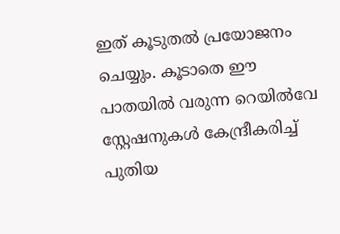ഇത് കൂടുതൽ പ്രയോജനം ചെയ്യും. കൂടാതെ ഈ പാതയിൽ വരുന്ന റെയിൽവേ സ്റ്റേഷനുകൾ കേന്ദ്രീകരിച്ച് പുതിയ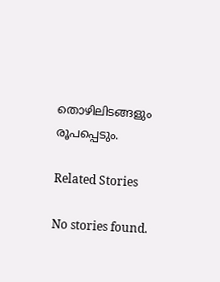തൊഴിലിടങ്ങളും രൂപപ്പെടും.

Related Stories

No stories found.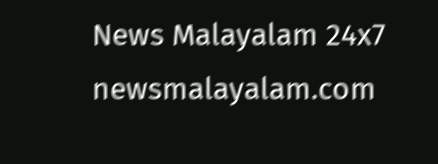News Malayalam 24x7
newsmalayalam.com